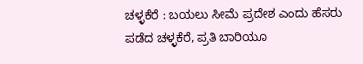ಚಳ್ಳಕೆರೆ : ಬಯಲು ಸೀಮೆ ಪ್ರದೇಶ ಎಂದು ಹೆಸರು ಪಡೆದ ಚಳ್ಳಕೆರೆ, ಪ್ರತಿ ಬಾರಿಯೂ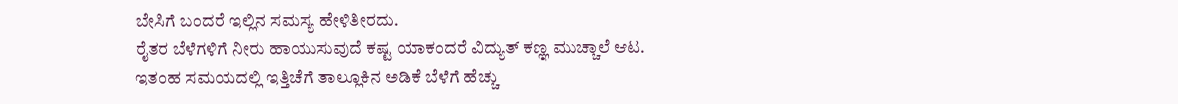ಬೇಸಿಗೆ ಬಂದರೆ ಇಲ್ಲಿನ ಸಮಸ್ಯ ಹೇಳಿತೀರದು.
ರೈತರ ಬೆಳೆಗಳಿಗೆ ನೀರು ಹಾಯುಸುವುದೆ ಕಷ್ಟ ಯಾಕಂದರೆ ವಿದ್ಯುತ್ ಕಣ್ಞ ಮುಚ್ಚಾಲೆ ಆಟ.
ಇತಂಹ ಸಮಯದಲ್ಲಿ ಇತ್ತಿಚೆಗೆ ತಾಲ್ಲೂಕಿನ ಅಡಿಕೆ ಬೆಳೆಗೆ ಹೆಚ್ಚು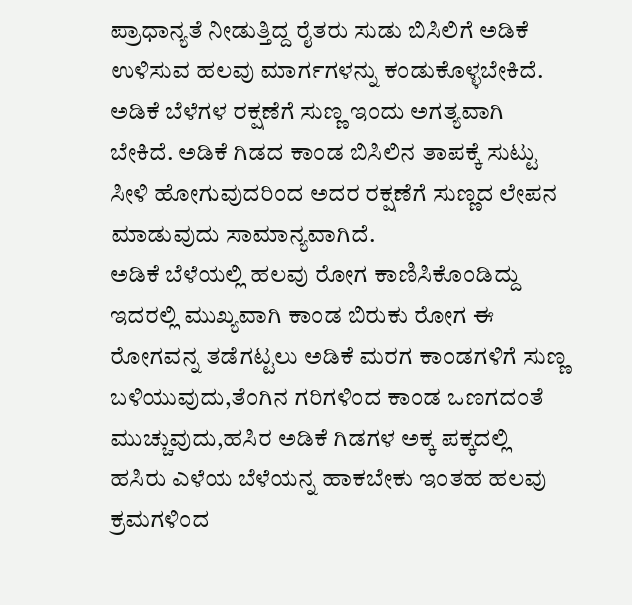ಪ್ರಾಧಾನ್ಯತೆ ನೀಡುತ್ತಿದ್ದ ರೈತರು ಸುಡು ಬಿಸಿಲಿಗೆ ಅಡಿಕೆ ಉಳಿಸುವ ಹಲವು ಮಾರ್ಗಗಳನ್ನು ಕಂಡುಕೊಳ್ಳಬೇಕಿದೆ.
ಅಡಿಕೆ ಬೆಳೆಗಳ ರಕ್ಷಣೆಗೆ ಸುಣ್ಣ ಇಂದು ಅಗತ್ಯವಾಗಿ ಬೇಕಿದೆ. ಅಡಿಕೆ ಗಿಡದ ಕಾಂಡ ಬಿಸಿಲಿನ ತಾಪಕ್ಕೆ ಸುಟ್ಟು ಸೀಳಿ ಹೋಗುವುದರಿಂದ ಅದರ ರಕ್ಷಣೆಗೆ ಸುಣ್ಣದ ಲೇಪನ ಮಾಡುವುದು ಸಾಮಾನ್ಯವಾಗಿದೆ.
ಅಡಿಕೆ ಬೆಳೆಯಲ್ಲಿ ಹಲವು ರೋಗ ಕಾಣಿಸಿಕೊಂಡಿದ್ದು ಇದರಲ್ಲಿ ಮುಖ್ಯವಾಗಿ ಕಾಂಡ ಬಿರುಕು ರೋಗ ಈ ರೋಗವನ್ನ ತಡೆಗಟ್ಟಲು ಅಡಿಕೆ ಮರಗ ಕಾಂಡಗಳಿಗೆ ಸುಣ್ಣ ಬಳಿಯುವುದು,ತೆಂಗಿನ ಗರಿಗಳಿಂದ ಕಾಂಡ ಒಣಗದಂತೆ ಮುಚ್ಚುವುದು,ಹಸಿರ ಅಡಿಕೆ ಗಿಡಗಳ ಅಕ್ಕ ಪಕ್ಕದಲ್ಲಿ ಹಸಿರು ಎಳೆಯ ಬೆಳೆಯನ್ನ ಹಾಕಬೇಕು ಇಂತಹ ಹಲವು ಕ್ರಮಗಳಿಂದ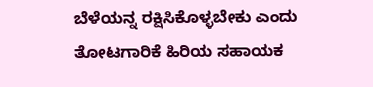ಬೆಳೆಯನ್ನ ರಕ್ಷಿಸಿಕೊಳ್ಳಬೇಕು ಎಂದು ತೋಟಗಾರಿಕೆ ಹಿರಿಯ ಸಹಾಯಕ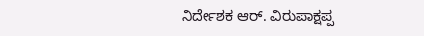ನಿರ್ದೇಶಕ ಆರ್. ವಿರುಪಾಕ್ಷಪ್ಪ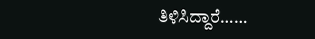ತಿಳಿಸಿದ್ದಾರೆ……